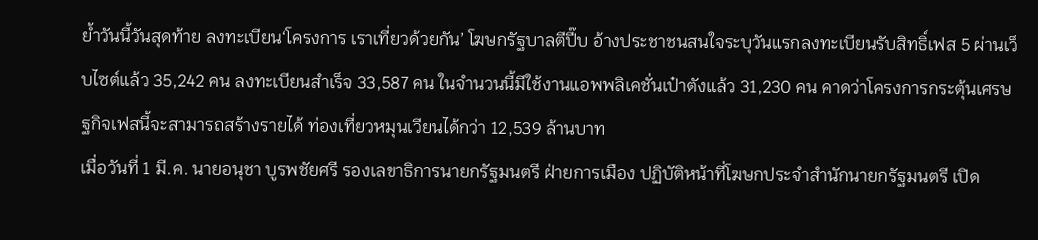ย้ำวันนี้วันสุดท้าย ลงทะเบียน‘โครงการ เราเที่ยวด้วยกัน’ โฆษกรัฐบาลตีปี๊บ อ้างประชาชนสนใจระบุวันแรกลงทะเบียนรับสิทธิ์เฟส 5 ผ่านเว็บไซต์แล้ว 35,242 คน ลงทะเบียนสำเร็จ 33,587 คน ในจำนวนนี้มีใช้งานแอพพลิเคชั่นเป๋าตังแล้ว 31,230 คน คาดว่าโครงการกระตุ้นเศรษฐกิจเฟสนี้จะสามารถสร้างรายได้ ท่องเที่ยวหมุนเวียนได้กว่า 12,539 ล้านบาท
เมื่อวันที่ 1 มี.ค. นายอนุชา บูรพชัยศรี รองเลขาธิการนายกรัฐมนตรี ฝ่ายการเมือง ปฏิบัติหน้าที่โฆษกประจำสำนักนายกรัฐมนตรี เปิด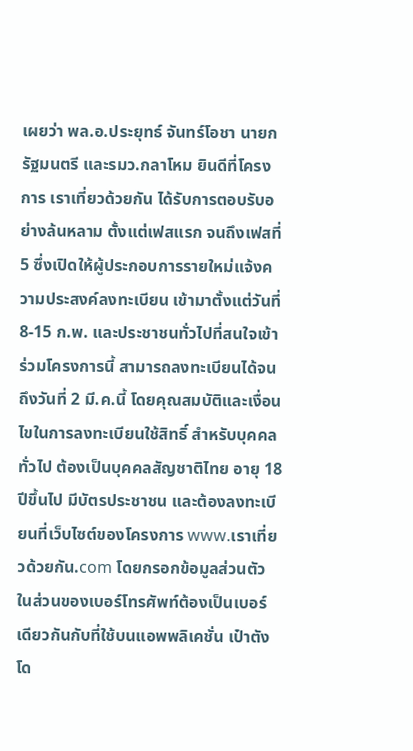เผยว่า พล.อ.ประยุทธ์ จันทร์โอชา นายกรัฐมนตรี และรมว.กลาโหม ยินดีที่โครงการ เราเที่ยวด้วยกัน ได้รับการตอบรับอย่างล้นหลาม ตั้งแต่เฟสแรก จนถึงเฟสที่ 5 ซึ่งเปิดให้ผู้ประกอบการรายใหม่แจ้งความประสงค์ลงทะเบียน เข้ามาตั้งแต่วันที่ 8-15 ก.พ. และประชาชนทั่วไปที่สนใจเข้าร่วมโครงการนี้ สามารถลงทะเบียนได้จนถึงวันที่ 2 มี.ค.นี้ โดยคุณสมบัติและเงื่อนไขในการลงทะเบียนใช้สิทธิ์ สำหรับบุคคลทั่วไป ต้องเป็นบุคคลสัญชาติไทย อายุ 18 ปีขึ้นไป มีบัตรประชาชน และต้องลงทะเบียนที่เว็บไซต์ของโครงการ www.เราเที่ยวด้วยกัน.com โดยกรอกข้อมูลส่วนตัว ในส่วนของเบอร์โทรศัพท์ต้องเป็นเบอร์เดียวกันกับที่ใช้บนแอพพลิเคชั่น เป๋าตัง โด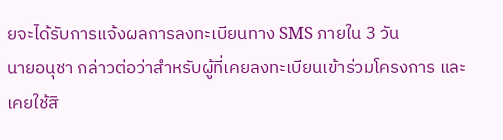ยจะได้รับการแจ้งผลการลงทะเบียนทาง SMS ภายใน 3 วัน
นายอนุชา กล่าวต่อว่าสำหรับผู้ที่เคยลงทะเบียนเข้าร่วมโครงการ และเคยใช้สิ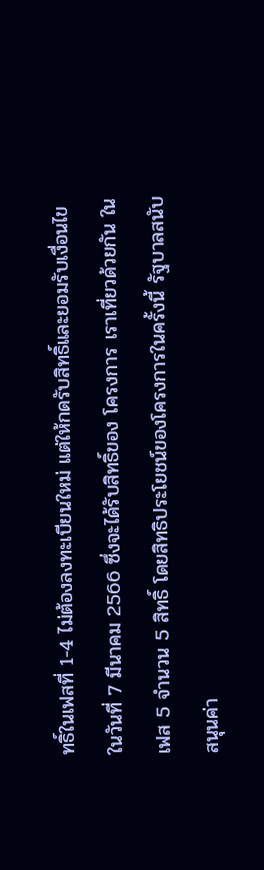ทธิ์ในเฟสที่ 1-4 ไม่ต้องลงทะเบียนใหม่ แต่ให้กดรับสิทธิ์และยอมรับเงื่อนไขในวันที่ 7 มีนาคม 2566 ซึ่งจะได้รับสิทธิ์ของ โครงการ เราเที่ยวด้วยกัน ในเฟส 5 จำนวน 5 สิทธิ์ โดยสิทธิประโยชน์ของโครงการในครั้งนี้ รัฐบาลสนับสนุนค่า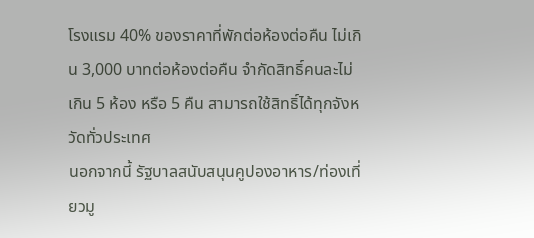โรงแรม 40% ของราคาที่พักต่อห้องต่อคืน ไม่เกิน 3,000 บาทต่อห้องต่อคืน จำกัดสิทธิ์คนละไม่เกิน 5 ห้อง หรือ 5 คืน สามารถใช้สิทธิ์ได้ทุกจังหวัดทั่วประเทศ
นอกจากนี้ รัฐบาลสนับสนุนคูปองอาหาร/ท่องเที่ยวมู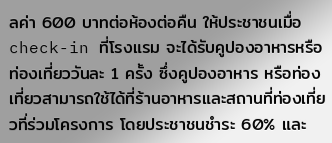ลค่า 600 บาทต่อห้องต่อคืน ให้ประชาชนเมื่อ check-in ที่โรงแรม จะได้รับคูปองอาหารหรือท่องเที่ยววันละ 1 ครั้ง ซึ่งคูปองอาหาร หรือท่องเที่ยวสามารถใช้ได้ที่ร้านอาหารและสถานที่ท่องเที่ยวที่ร่วมโครงการ โดยประชาชนชำระ 60% และ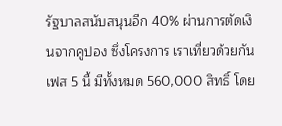รัฐบาลสนับสนุนอีก 40% ผ่านการตัดเงินจากคูปอง ซึ่งโครงการ เราเที่ยวด้วยกัน เฟส 5 นี้ มีทั้งหมด 560,000 สิทธิ์ โดย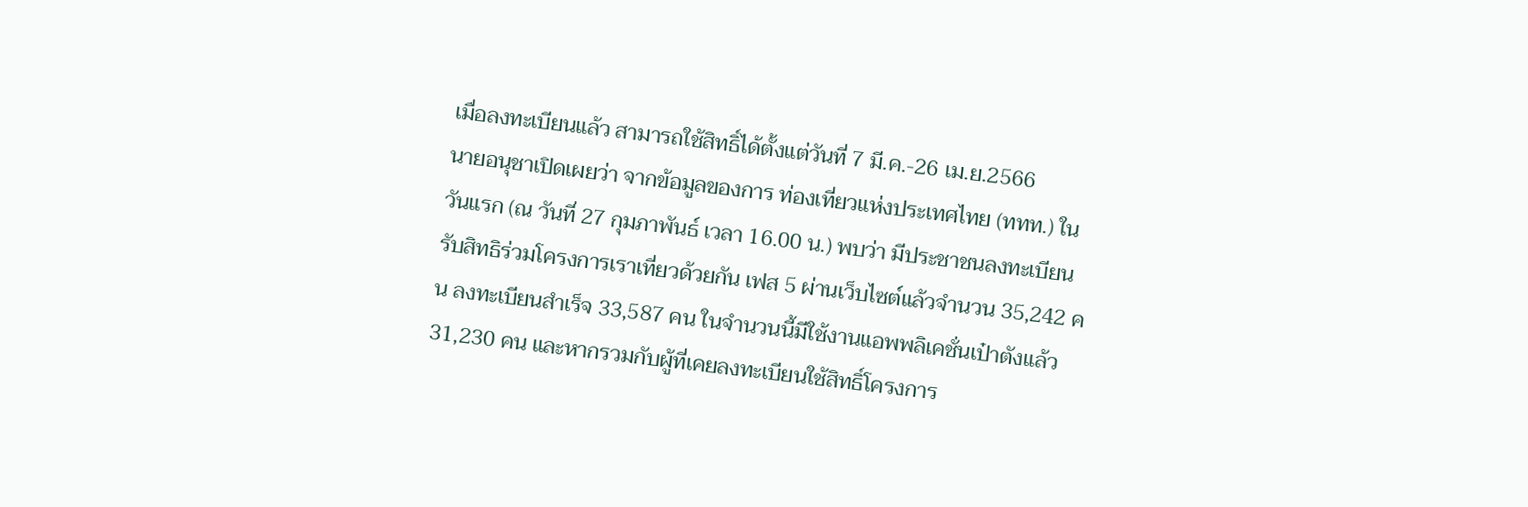เมื่อลงทะเบียนแล้ว สามารถใช้สิทธิ์ได้ตั้งแต่วันที่ 7 มี.ค.-26 เม.ย.2566
นายอนุชาเปิดเผยว่า จากข้อมูลของการ ท่องเที่ยวแห่งประเทศไทย (ททท.) ในวันแรก (ณ วันที่ 27 กุมภาพันธ์ เวลา 16.00 น.) พบว่า มีประชาชนลงทะเบียนรับสิทธิร่วมโครงการเราเที่ยวด้วยกัน เฟส 5 ผ่านเว็บไซต์แล้วจำนวน 35,242 คน ลงทะเบียนสำเร็จ 33,587 คน ในจำนวนนี้มีใช้งานแอพพลิเคชั่นเป๋าตังแล้ว 31,230 คน และหากรวมกับผู้ที่เคยลงทะเบียนใช้สิทธิ์โครงการ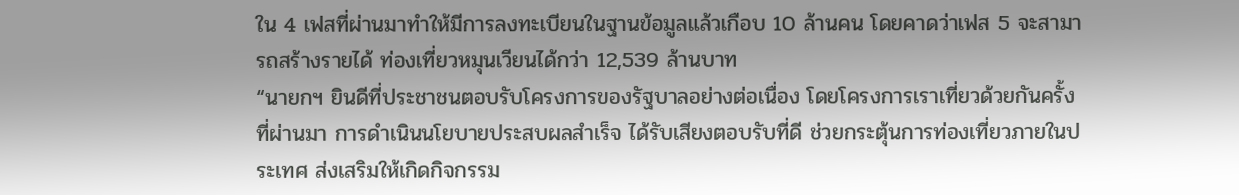ใน 4 เฟสที่ผ่านมาทำให้มีการลงทะเบียนในฐานข้อมูลแล้วเกือบ 10 ล้านคน โดยคาดว่าเฟส 5 จะสามารถสร้างรายได้ ท่องเที่ยวหมุนเวียนได้กว่า 12,539 ล้านบาท
“นายกฯ ยินดีที่ประชาชนตอบรับโครงการของรัฐบาลอย่างต่อเนื่อง โดยโครงการเราเที่ยวด้วยกันครั้งที่ผ่านมา การดำเนินนโยบายประสบผลสำเร็จ ได้รับเสียงตอบรับที่ดี ช่วยกระตุ้นการท่องเที่ยวภายในประเทศ ส่งเสริมให้เกิดกิจกรรม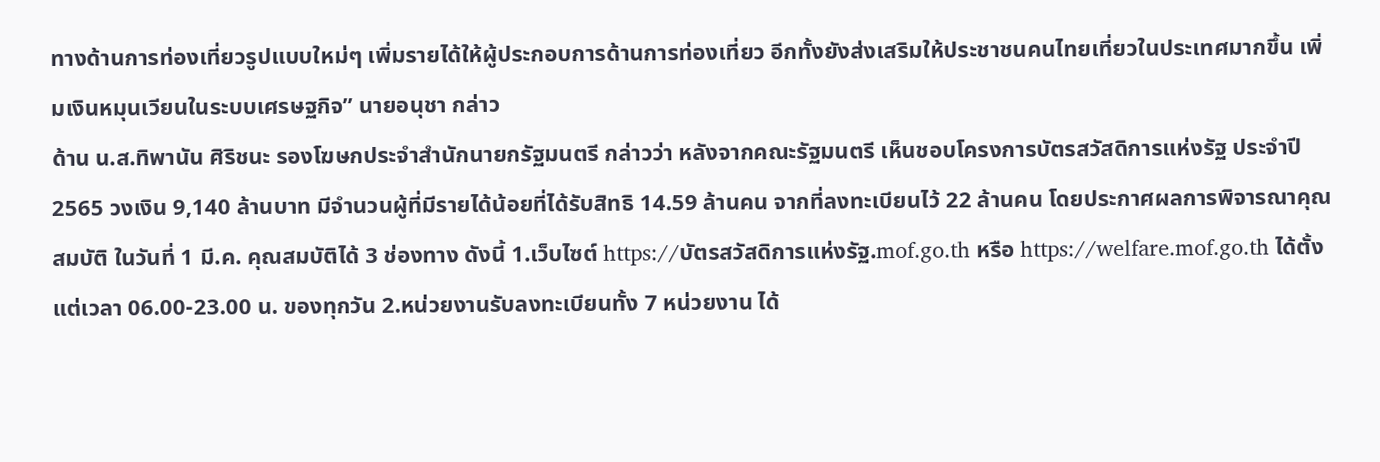ทางด้านการท่องเที่ยวรูปแบบใหม่ๆ เพิ่มรายได้ให้ผู้ประกอบการด้านการท่องเที่ยว อีกทั้งยังส่งเสริมให้ประชาชนคนไทยเที่ยวในประเทศมากขึ้น เพิ่มเงินหมุนเวียนในระบบเศรษฐกิจ” นายอนุชา กล่าว
ด้าน น.ส.ทิพานัน ศิริชนะ รองโฆษกประจำสำนักนายกรัฐมนตรี กล่าวว่า หลังจากคณะรัฐมนตรี เห็นชอบโครงการบัตรสวัสดิการแห่งรัฐ ประจำปี 2565 วงเงิน 9,140 ล้านบาท มีจำนวนผู้ที่มีรายได้น้อยที่ได้รับสิทธิ 14.59 ล้านคน จากที่ลงทะเบียนไว้ 22 ล้านคน โดยประกาศผลการพิจารณาคุณสมบัติ ในวันที่ 1 มี.ค. คุณสมบัติได้ 3 ช่องทาง ดังนี้ 1.เว็บไซต์ https://บัตรสวัสดิการแห่งรัฐ.mof.go.th หรือ https://welfare.mof.go.th ได้ตั้งแต่เวลา 06.00-23.00 น. ของทุกวัน 2.หน่วยงานรับลงทะเบียนทั้ง 7 หน่วยงาน ได้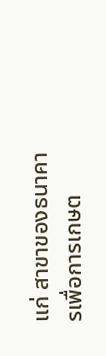แก่ สาขาของธนาคารเพื่อการเกษต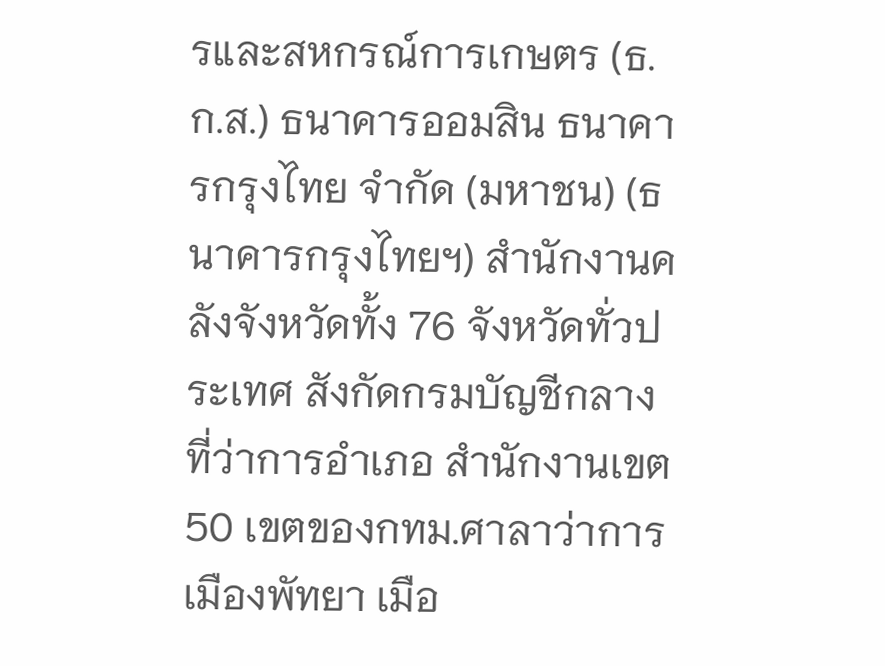รและสหกรณ์การเกษตร (ธ.ก.ส.) ธนาคารออมสิน ธนาคารกรุงไทย จำกัด (มหาชน) (ธนาคารกรุงไทยฯ) สำนักงานคลังจังหวัดทั้ง 76 จังหวัดทั่วประเทศ สังกัดกรมบัญชีกลาง ที่ว่าการอำเภอ สำนักงานเขต 50 เขตของกทม.ศาลาว่าการเมืองพัทยา เมือ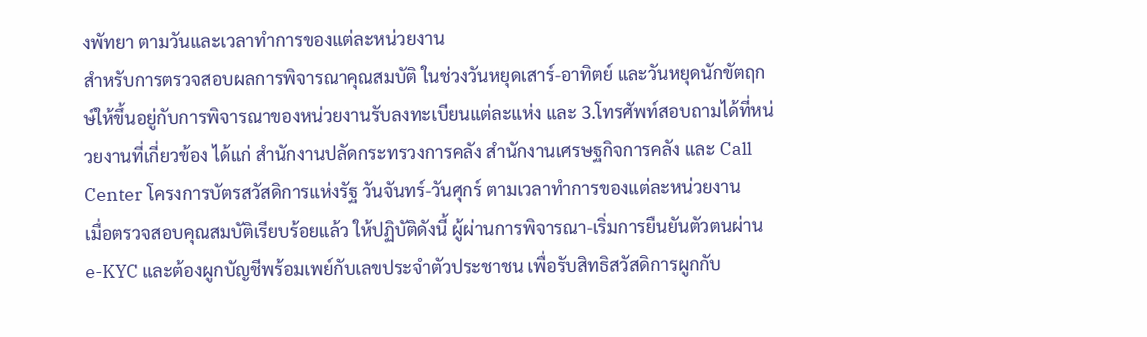งพัทยา ตามวันและเวลาทำการของแต่ละหน่วยงาน
สำหรับการตรวจสอบผลการพิจารณาคุณสมบัติ ในช่วงวันหยุดเสาร์-อาทิตย์ และวันหยุดนักขัตฤกษ์ให้ขึ้นอยู่กับการพิจารณาของหน่วยงานรับลงทะเบียนแต่ละแห่ง และ 3.โทรศัพท์สอบถามได้ที่หน่วยงานที่เกี่ยวข้อง ได้แก่ สำนักงานปลัดกระทรวงการคลัง สำนักงานเศรษฐกิจการคลัง และ Call Center โครงการบัตรสวัสดิการแห่งรัฐ วันจันทร์-วันศุกร์ ตามเวลาทำการของแต่ละหน่วยงาน
เมื่อตรวจสอบคุณสมบัติเรียบร้อยแล้ว ให้ปฏิบัติดังนี้ ผู้ผ่านการพิจารณา-เริ่มการยืนยันตัวตนผ่าน e-KYC และต้องผูกบัญชีพร้อมเพย์กับเลขประจำตัวประชาชน เพื่อรับสิทธิสวัสดิการผูกกับ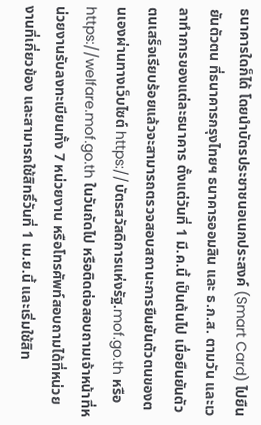ธนาคารใดก็ได้ โดยนำบัตรประชาชนอเนกประสงค์ (Smart Card) ไปยืนยันตัวตน ที่ธนาคารกรุงไทยฯ ธนาคารออมสิน และ ธ.ก.ส. ตามวัน และเวลาทำการของแต่ละธนาคาร ตั้งแต่วันที่ 1 มี.ค.นี้ เป็นต้นไป เมื่อยืนยันตัวตนเสร็จเรียบร้อยแล้วจะสามารถตรวจสอบสถานะการยืนยันตัวตนของตนเองผ่านทางเว็บไซต์ https://บัตรสวัสดิการแห่งรัฐ.mof.go.th หรือ https://welfare.mof.go.th ในวันถัดไป หรือติดต่อสอบถามเจ้าหน้าที่หน่วยงานรับลงทะเบียนทั้ง 7 หน่วยงาน หรือโทรศัพท์สอบถามได้ที่หน่วยงานที่เกี่ยวข้อง และสามารถใช้สิทธิ์วันที่ 1 เม.ย.นี้ และเริ่มใช้สิท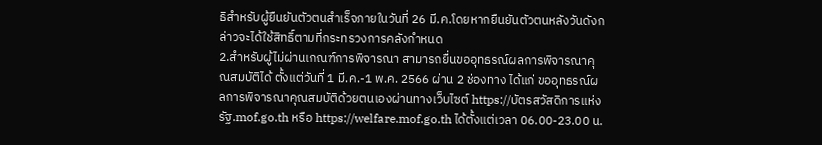ธิสำหรับผู้ยืนยันตัวตนสำเร็จภายในวันที่ 26 มี.ค.โดยหากยืนยันตัวตนหลังวันดังกล่าวจะได้ใช้สิทธิ์ตามที่กระทรวงการคลังกำหนด
2.สำหรับผู้ไม่ผ่านเกณฑ์การพิจารณา สามารถยื่นขออุทธรณ์ผลการพิจารณาคุณสมบัติได้ ตั้งแต่วันที่ 1 มี.ค.-1 พ.ค. 2566 ผ่าน 2 ช่องทาง ได้แก่ ขออุทธรณ์ผลการพิจารณาคุณสมบัติด้วยตนเองผ่านทางเว็บไซต์ https://บัตรสวัสดิการแห่งรัฐ.mof.go.th หรือ https://welfare.mof.go.th ได้ตั้งแต่เวลา 06.00-23.00 น.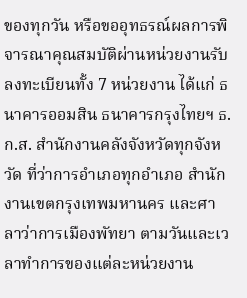ของทุกวัน หรือขออุทธรณ์ผลการพิจารณาคุณสมบัติผ่านหน่วยงานรับลงทะเบียนทั้ง 7 หน่วยงาน ได้แก่ ธนาคารออมสิน ธนาคารกรุงไทยฯ ธ.ก.ส. สำนักงานคลังจังหวัดทุกจังหวัด ที่ว่าการอำเภอทุกอำเภอ สำนักงานเขตกรุงเทพมหานคร และศาลาว่าการเมืองพัทยา ตามวันและเวลาทำการของแต่ละหน่วยงาน